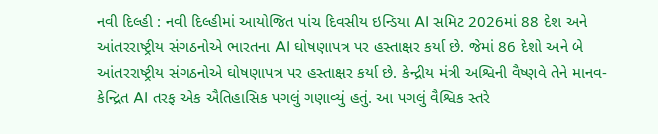નવી દિલ્હી : નવી દિલ્હીમાં આયોજિત પાંચ દિવસીય ઇન્ડિયા AI સમિટ 2026માં 88 દેશ અને આંતરરાષ્ટ્રીય સંગઠનોએ ભારતના AI ઘોષણાપત્ર પર હસ્તાક્ષર કર્યા છે. જેમાં 86 દેશો અને બે આંતરરાષ્ટ્રીય સંગઠનોએ ઘોષણાપત્ર પર હસ્તાક્ષર કર્યા છે. કેન્દ્રીય મંત્રી અશ્વિની વૈષ્ણવે તેને માનવ-કેન્દ્રિત AI તરફ એક ઐતિહાસિક પગલું ગણાવ્યું હતું. આ પગલું વૈશ્વિક સ્તરે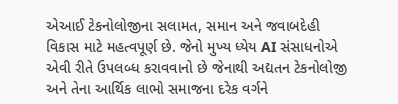એઆઈ ટેકનોલોજીના સલામત, સમાન અને જવાબદેહી વિકાસ માટે મહત્વપૂર્ણ છે. જેનો મુખ્ય ધ્યેય AI સંસાધનોએ એવી રીતે ઉપલબ્ધ કરાવવાનો છે જેનાથી અદ્યતન ટેકનોલોજી અને તેના આર્થિક લાભો સમાજના દરેક વર્ગને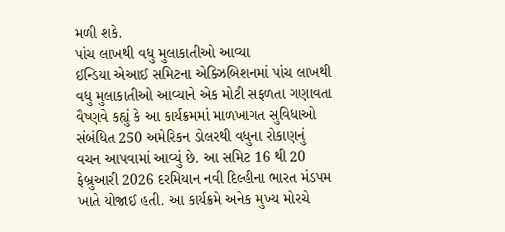મળી શકે.
પાંચ લાખથી વધુ મુલાકાતીઓ આવ્યા
ઈન્ડિયા એઆઈ સમિટના એક્ઝિબિશનમાં પાંચ લાખથી વધુ મુલાકાતીઓ આવ્યાને એક મોટી સફળતા ગણાવતા વૈષ્ણવે કહ્યું કે આ કાર્યક્રમમાં માળખાગત સુવિધાઓ સંબંધિત 250 અમેરિકન ડોલરથી વધુના રોકાણનું વચન આપવામાં આવ્યું છે. આ સમિટ 16 થી 20 ફેબ્રુઆરી 2026 દરમિયાન નવી દિલ્હીના ભારત મંડપમ ખાતે યોજાઈ હતી. આ કાર્યક્રમે અનેક મુખ્ય મોરચે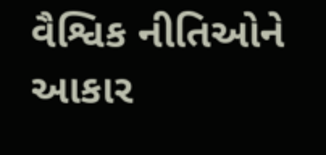વૈશ્વિક નીતિઓને આકાર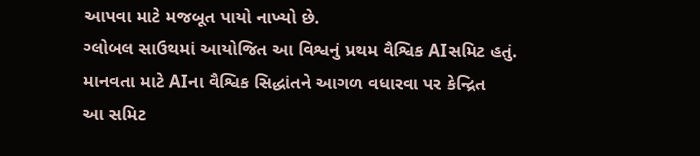આપવા માટે મજબૂત પાયો નાખ્યો છે.
ગ્લોબલ સાઉથમાં આયોજિત આ વિશ્વનું પ્રથમ વૈશ્વિક AIસમિટ હતું.
માનવતા માટે AIના વૈશ્વિક સિદ્ધાંતને આગળ વધારવા પર કેન્દ્રિત
આ સમિટ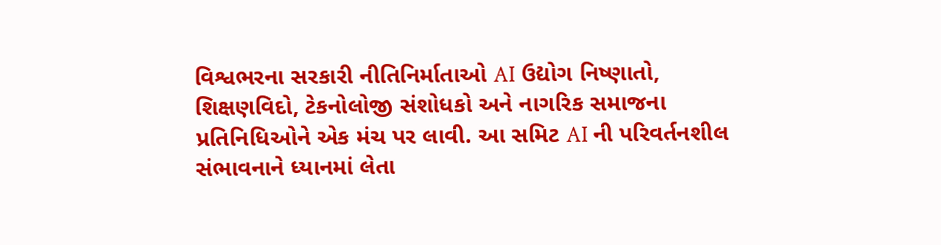વિશ્વભરના સરકારી નીતિનિર્માતાઓ AI ઉદ્યોગ નિષ્ણાતો, શિક્ષણવિદો, ટેકનોલોજી સંશોધકો અને નાગરિક સમાજના પ્રતિનિધિઓને એક મંચ પર લાવી. આ સમિટ AI ની પરિવર્તનશીલ સંભાવનાને ધ્યાનમાં લેતા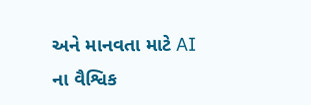અને માનવતા માટે AI ના વૈશ્વિક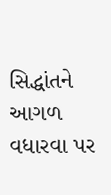સિદ્ધાંતને આગળ વધારવા પર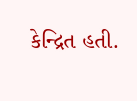કેન્દ્રિત હતી.